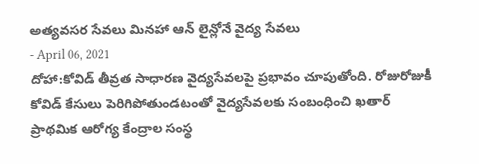అత్యవసర సేవలు మినహా ఆన్ లైన్లోనే వైద్య సేవలు
- April 06, 2021
దోహా:కోవిడ్ తీవ్రత సాధారణ వైద్యసేవలపై ప్రభావం చూపుతోంది. రోజురోజుకీ కోవిడ్ కేసులు పెరిగిపోతుండటంతో వైద్యసేవలకు సంబంధించి ఖతార్ ప్రాథమిక ఆరోగ్య కేంద్రాల సంస్థ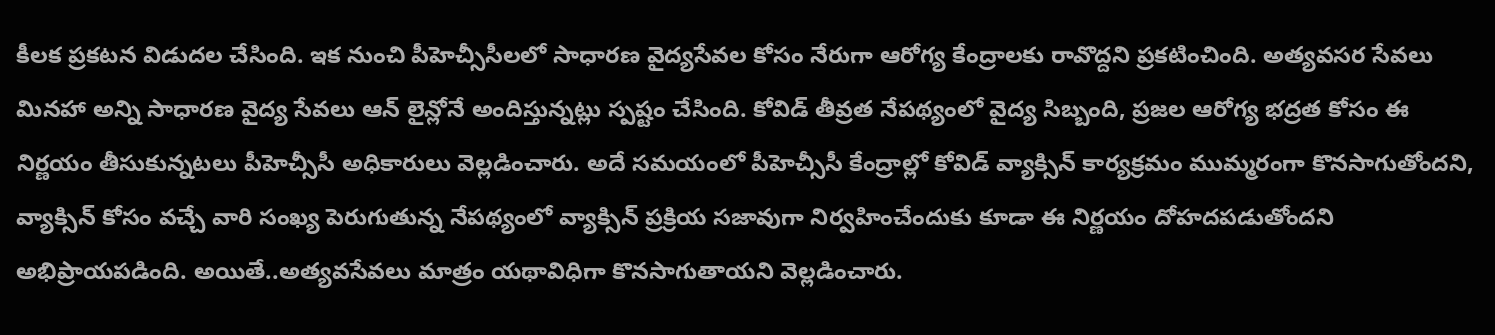కీలక ప్రకటన విడుదల చేసింది. ఇక నుంచి పీహెచ్సీసీలలో సాధారణ వైద్యసేవల కోసం నేరుగా ఆరోగ్య కేంద్రాలకు రావొద్దని ప్రకటించింది. అత్యవసర సేవలు మినహా అన్ని సాధారణ వైద్య సేవలు ఆన్ లైన్లోనే అందిస్తున్నట్లు స్పష్టం చేసింది. కోవిడ్ తీవ్రత నేపథ్యంలో వైద్య సిబ్బంది, ప్రజల ఆరోగ్య భద్రత కోసం ఈ నిర్ణయం తీసుకున్నటలు పీహెచ్సీసీ అధికారులు వెల్లడించారు. అదే సమయంలో పీహెచ్సీసీ కేంద్రాల్లో కోవిడ్ వ్యాక్సిన్ కార్యక్రమం ముమ్మరంగా కొనసాగుతోందని, వ్యాక్సిన్ కోసం వచ్చే వారి సంఖ్య పెరుగుతున్న నేపథ్యంలో వ్యాక్సిన్ ప్రక్రియ సజావుగా నిర్వహించేందుకు కూడా ఈ నిర్ణయం దోహదపడుతోందని అభిప్రాయపడింది. అయితే..అత్యవసేవలు మాత్రం యథావిధిగా కొనసాగుతాయని వెల్లడించారు.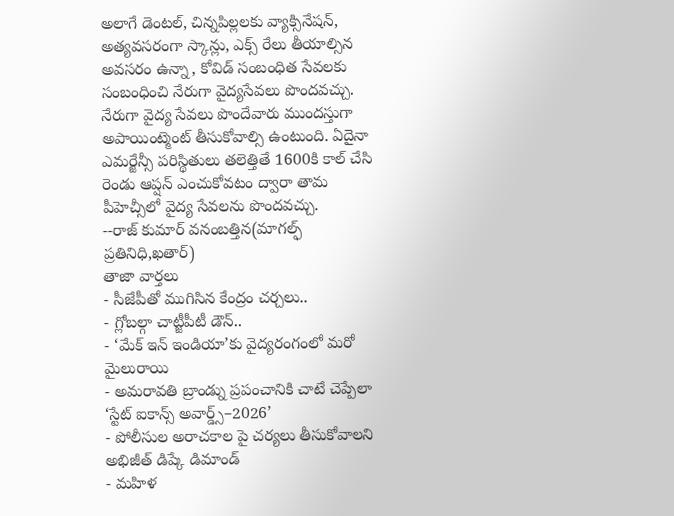అలాగే డెంటల్, చిన్నపిల్లలకు వ్యాక్సినేషన్, అత్యవసరంగా స్కాన్లు, ఎక్స్ రేలు తీయాల్సిన అవసరం ఉన్నా, కోవిడ్ సంబంధిత సేవలకు సంబంధించి నేరుగా వైద్యసేవలు పొందవచ్చు. నేరుగా వైద్య సేవలు పొందేవారు ముందస్తుగా అపాయింట్మెంట్ తీసుకోవాల్సి ఉంటుంది. ఏదైనా ఎమర్జేన్సీ పరిస్థితులు తలెత్తితే 1600కి కాల్ చేసి రెండు ఆప్షన్ ఎంచుకోవటం ద్వారా తామ పీహెచ్సీలో వైద్య సేవలను పొందవచ్చు.
--రాజ్ కుమార్ వనంబత్తిన(మాగల్ఫ్ ప్రతినిధి,ఖతార్)
తాజా వార్తలు
- సీజేపీతో ముగిసిన కేంద్రం చర్చలు..
- గ్లోబల్గా చాట్జీపీటీ డౌన్..
- ‘మేక్ ఇన్ ఇండియా’కు వైద్యరంగంలో మరో మైలురాయి
- అమరావతి బ్రాండ్ను ప్రపంచానికి చాటే చెప్పేలా ‘స్టేట్ ఐకాన్స్ అవార్డ్స్–2026’
- పోలీసుల అరాచకాల పై చర్యలు తీసుకోవాలని అభిజీత్ డిప్కే డిమాండ్
- మహిళ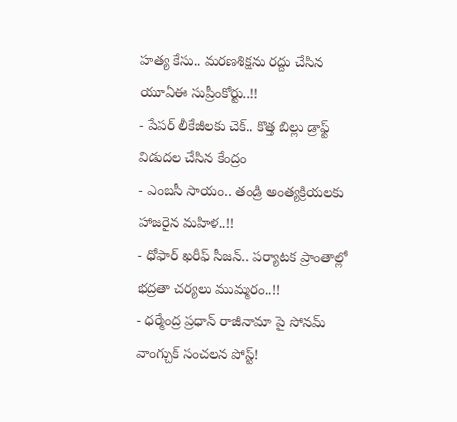హత్య కేసు.. మరణశిక్షను రద్దు చేసిన యూఏఈ సుప్రీంకోర్టు..!!
- పేపర్ లీకేజీలకు చెక్.. కొత్త బిల్లు డ్రాఫ్ట్ విడుదల చేసిన కేంద్రం
- ఎంబసీ సాయం.. తండ్రి అంత్యక్రియలకు హాజరైన మహిళ..!!
- ధోఫార్ ఖరీఫ్ సీజన్.. పర్యాటక ప్రాంతాల్లో భద్రతా చర్యలు ముమ్మరం..!!
- ధర్మేంద్ర ప్రధాన్ రాజీనామా పై సోనమ్ వాంగ్చుక్ సంచలన పోస్ట్!